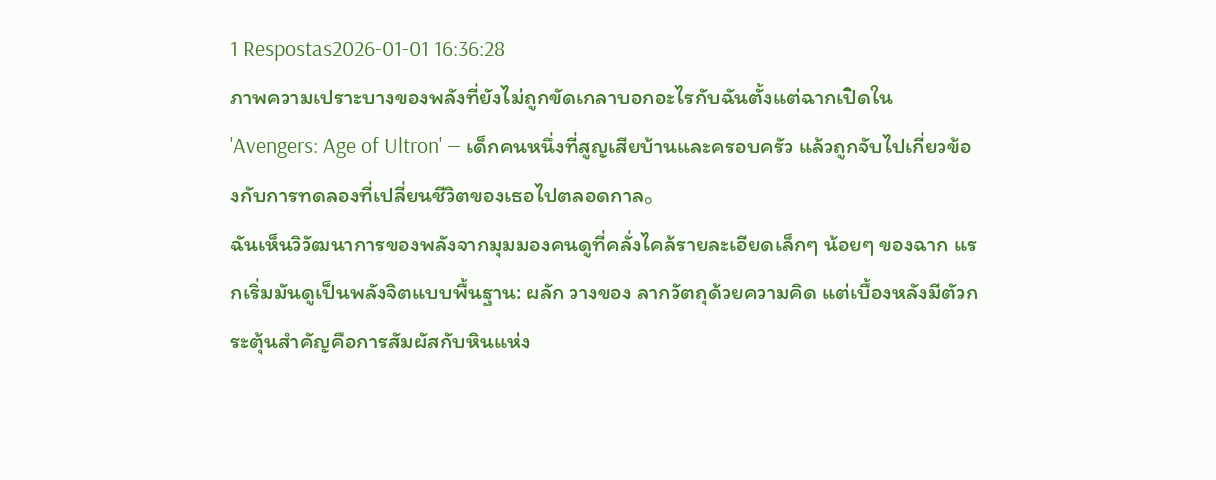1 Respostas2026-01-01 16:36:28
ภาพความเปราะบางของพลังที่ยังไม่ถูกขัดเกลาบอกอะไรกับฉันตั้งแต่ฉากเปิดใน 'Avengers: Age of Ultron' — เด็กคนหนึ่งที่สูญเสียบ้านและครอบครัว แล้วถูกจับไปเกี่ยวข้องกับการทดลองที่เปลี่ยนชีวิตของเธอไปตลอดกาล。
ฉันเห็นวิวัฒนาการของพลังจากมุมมองคนดูที่คลั่งไคล้รายละเอียดเล็กๆ น้อยๆ ของฉาก แรกเริ่มมันดูเป็นพลังจิตแบบพื้นฐาน: ผลัก วางของ ลากวัตถุด้วยความคิด แต่เบื้องหลังมีตัวกระตุ้นสำคัญคือการสัมผัสกับหินแห่ง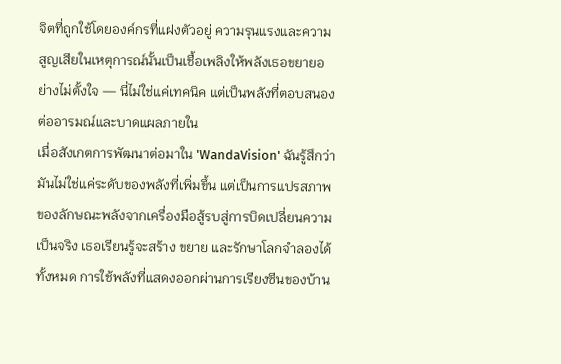จิตที่ถูกใช้โดยองค์กรที่แฝงตัวอยู่ ความรุนแรงและความสูญเสียในเหตุการณ์นั้นเป็นเชื้อเพลิงให้พลังเธอขยายอย่างไม่ตั้งใจ — นี่ไม่ใช่แค่เทคนิค แต่เป็นพลังที่ตอบสนองต่ออารมณ์และบาดแผลภายใน
เมื่อสังเกตการพัฒนาต่อมาใน 'WandaVision' ฉันรู้สึกว่ามันไม่ใช่แค่ระดับของพลังที่เพิ่มขึ้น แต่เป็นการแปรสภาพของลักษณะพลังจากเครื่องมือสู้รบสู่การบิดเปลี่ยนความเป็นจริง เธอเรียนรู้จะสร้าง ขยาย และรักษาโลกจำลองได้ทั้งหมด การใช้พลังที่แสดงออกผ่านการเรียงซีนของบ้าน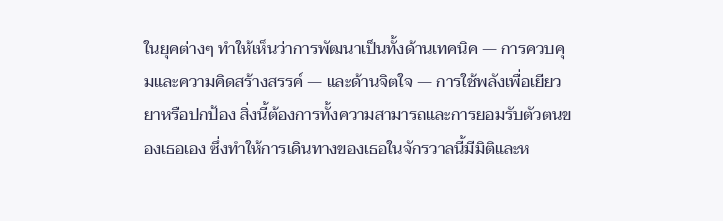ในยุคต่างๆ ทำให้เห็นว่าการพัฒนาเป็นทั้งด้านเทคนิค — การควบคุมและความคิดสร้างสรรค์ — และด้านจิตใจ — การใช้พลังเพื่อเยียวยาหรือปกป้อง สิ่งนี้ต้องการทั้งความสามารถและการยอมรับตัวตนของเธอเอง ซึ่งทำให้การเดินทางของเธอในจักรวาลนี้มีมิติและห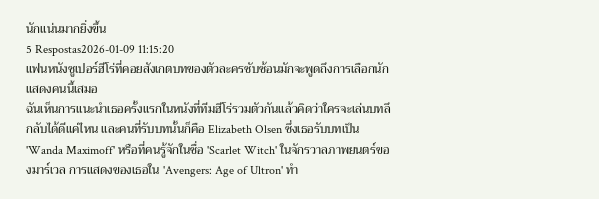นักแน่นมากยิ่งขึ้น
5 Respostas2026-01-09 11:15:20
แฟนหนังซูเปอร์ฮีโร่ที่คอยสังเกตบทของตัวละครซับซ้อนมักจะพูดถึงการเลือกนักแสดงคนนี้เสมอ
ฉันเห็นการแนะนำเธอครั้งแรกในหนังที่ทีมฮีโร่รวมตัวกันแล้วคิดว่าใครจะเล่นบทลึกลับได้ดีแค่ไหน และคนที่รับบทนั้นก็คือ Elizabeth Olsen ซึ่งเธอรับบทเป็น 'Wanda Maximoff' หรือที่คนรู้จักในชื่อ 'Scarlet Witch' ในจักรวาลภาพยนตร์ของมาร์เวล การแสดงของเธอใน 'Avengers: Age of Ultron' ทำ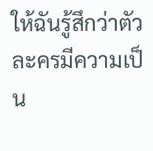ให้ฉันรู้สึกว่าตัวละครมีความเป็น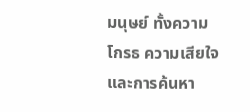มนุษย์ ทั้งความโกรธ ความเสียใจ และการค้นหา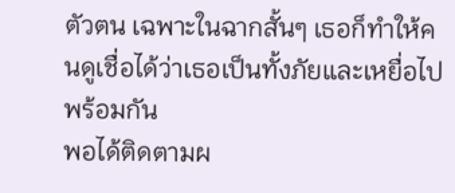ตัวตน เฉพาะในฉากสั้นๆ เธอก็ทำให้คนดูเชื่อได้ว่าเธอเป็นทั้งภัยและเหยื่อไปพร้อมกัน
พอได้ติดตามผ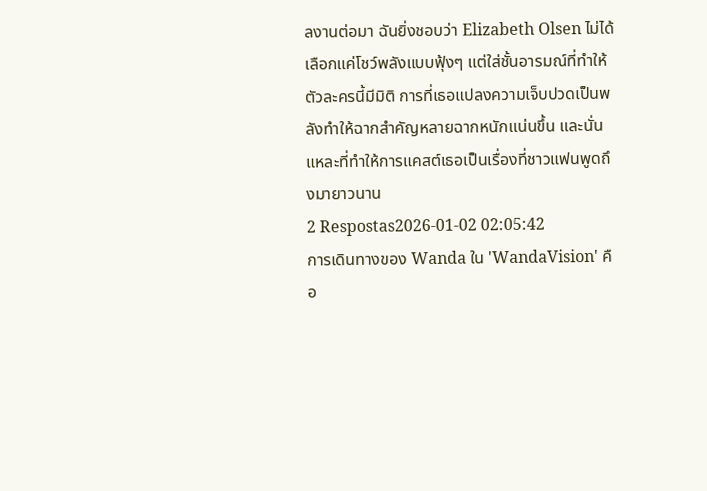ลงานต่อมา ฉันยิ่งชอบว่า Elizabeth Olsen ไม่ได้เลือกแค่โชว์พลังแบบฟุ้งๆ แต่ใส่ชั้นอารมณ์ที่ทำให้ตัวละครนี้มีมิติ การที่เธอแปลงความเจ็บปวดเป็นพลังทำให้ฉากสำคัญหลายฉากหนักแน่นขึ้น และนั่นแหละที่ทำให้การแคสต์เธอเป็นเรื่องที่ชาวแฟนพูดถึงมายาวนาน
2 Respostas2026-01-02 02:05:42
การเดินทางของ Wanda ใน 'WandaVision' คือ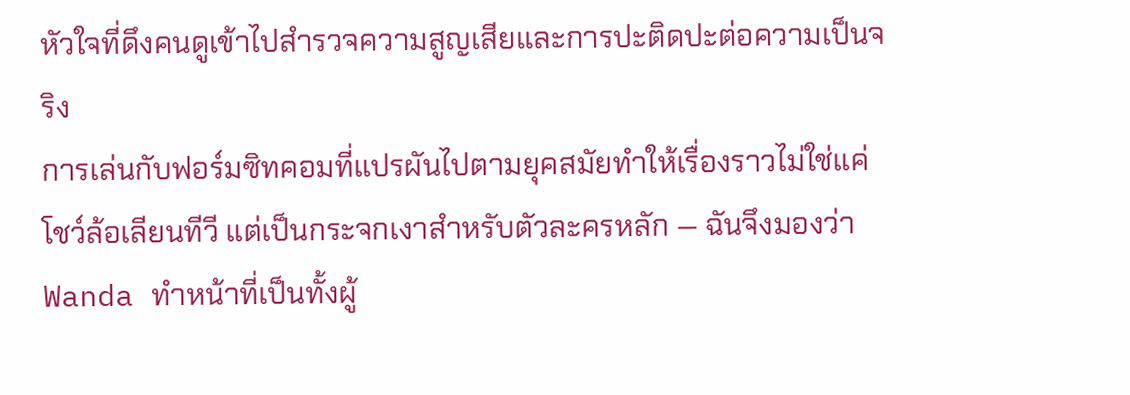หัวใจที่ดึงคนดูเข้าไปสำรวจความสูญเสียและการปะติดปะต่อความเป็นจริง
การเล่นกับฟอร์มซิทคอมที่แปรผันไปตามยุคสมัยทำให้เรื่องราวไม่ใช่แค่โชว์ล้อเลียนทีวี แต่เป็นกระจกเงาสำหรับตัวละครหลัก — ฉันจึงมองว่า Wanda ทำหน้าที่เป็นทั้งผู้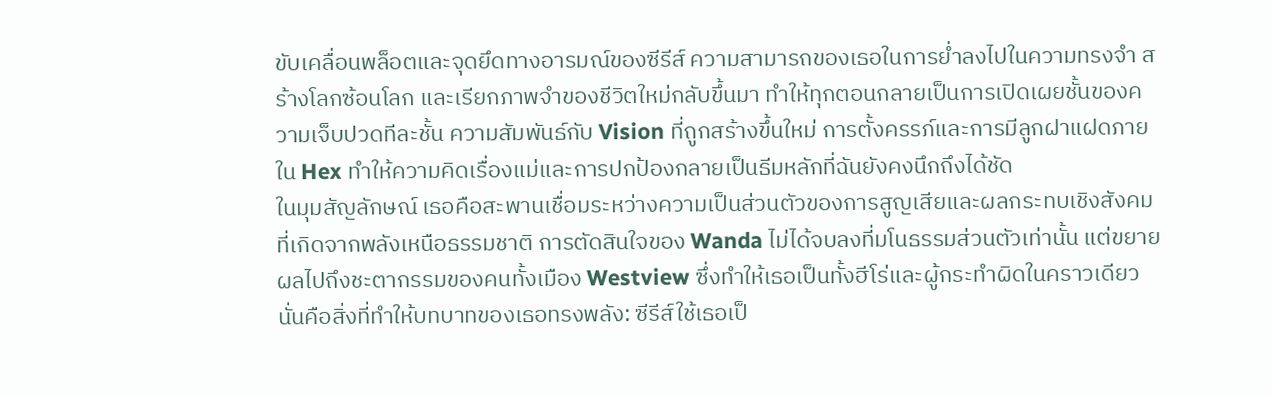ขับเคลื่อนพล็อตและจุดยึดทางอารมณ์ของซีรีส์ ความสามารถของเธอในการย่ำลงไปในความทรงจำ สร้างโลกซ้อนโลก และเรียกภาพจำของชีวิตใหม่กลับขึ้นมา ทำให้ทุกตอนกลายเป็นการเปิดเผยชั้นของความเจ็บปวดทีละชั้น ความสัมพันธ์กับ Vision ที่ถูกสร้างขึ้นใหม่ การตั้งครรภ์และการมีลูกฝาแฝดภายใน Hex ทำให้ความคิดเรื่องแม่และการปกป้องกลายเป็นธีมหลักที่ฉันยังคงนึกถึงได้ชัด
ในมุมสัญลักษณ์ เธอคือสะพานเชื่อมระหว่างความเป็นส่วนตัวของการสูญเสียและผลกระทบเชิงสังคมที่เกิดจากพลังเหนือธรรมชาติ การตัดสินใจของ Wanda ไม่ได้จบลงที่มโนธรรมส่วนตัวเท่านั้น แต่ขยายผลไปถึงชะตากรรมของคนทั้งเมือง Westview ซึ่งทำให้เธอเป็นทั้งฮีโร่และผู้กระทำผิดในคราวเดียว นั่นคือสิ่งที่ทำให้บทบาทของเธอทรงพลัง: ซีรีส์ใช้เธอเป็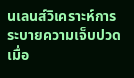นเลนส์วิเคราะห์การระบายความเจ็บปวด เมื่อ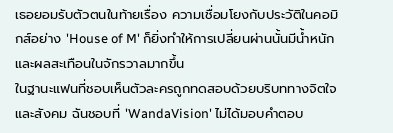เธอยอมรับตัวตนในท้ายเรื่อง ความเชื่อมโยงกับประวัติในคอมิกส์อย่าง 'House of M' ก็ยิ่งทำให้การเปลี่ยนผ่านนั้นมีน้ำหนักและผลสะเทือนในจักรวาลมากขึ้น
ในฐานะแฟนที่ชอบเห็นตัวละครถูกทดสอบด้วยบริบททางจิตใจและสังคม ฉันชอบที่ 'WandaVision' ไม่ได้มอบคำตอบ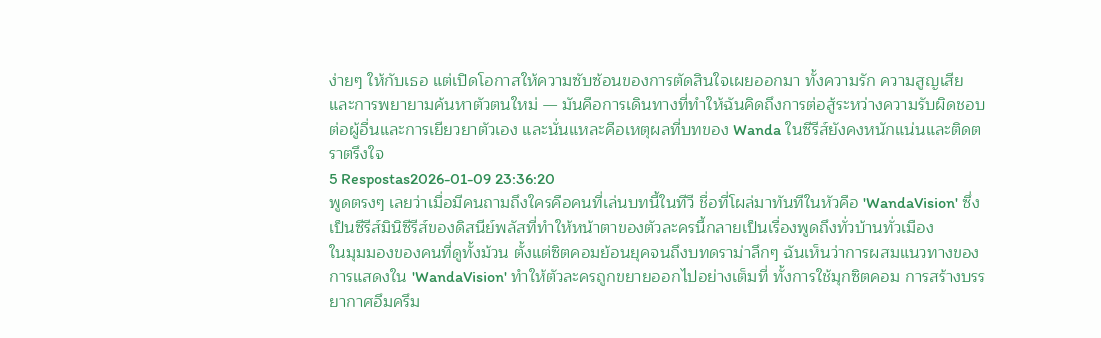ง่ายๆ ให้กับเธอ แต่เปิดโอกาสให้ความซับซ้อนของการตัดสินใจเผยออกมา ทั้งความรัก ความสูญเสีย และการพยายามค้นหาตัวตนใหม่ — มันคือการเดินทางที่ทำให้ฉันคิดถึงการต่อสู้ระหว่างความรับผิดชอบต่อผู้อื่นและการเยียวยาตัวเอง และนั่นแหละคือเหตุผลที่บทของ Wanda ในซีรีส์ยังคงหนักแน่นและติดตราตรึงใจ
5 Respostas2026-01-09 23:36:20
พูดตรงๆ เลยว่าเมื่อมีคนถามถึงใครคือคนที่เล่นบทนี้ในทีวี ชื่อที่โผล่มาทันทีในหัวคือ 'WandaVision' ซึ่งเป็นซีรีส์มินิซีรีส์ของดิสนีย์พลัสที่ทำให้หน้าตาของตัวละครนี้กลายเป็นเรื่องพูดถึงทั่วบ้านทั่วเมือง
ในมุมมองของคนที่ดูทั้งม้วน ตั้งแต่ซิตคอมย้อนยุคจนถึงบทดราม่าลึกๆ ฉันเห็นว่าการผสมแนวทางของการแสดงใน 'WandaVision' ทำให้ตัวละครถูกขยายออกไปอย่างเต็มที่ ทั้งการใช้มุกซิตคอม การสร้างบรรยากาศอึมครึม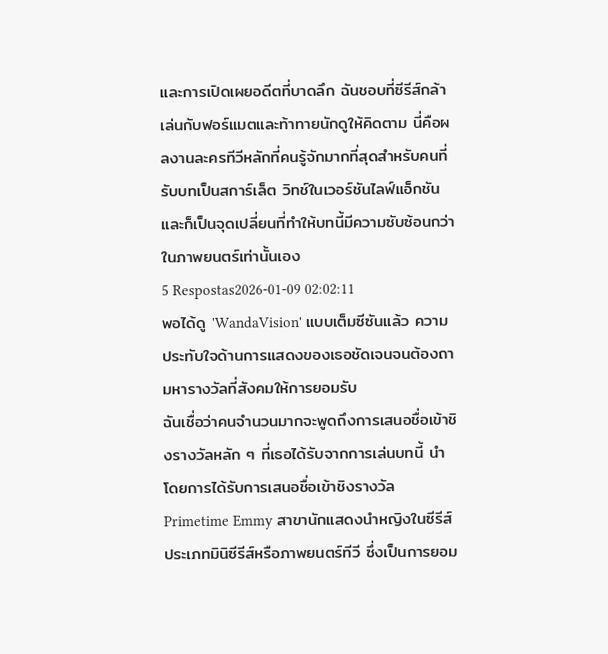และการเปิดเผยอดีตที่บาดลึก ฉันชอบที่ซีรีส์กล้าเล่นกับฟอร์แมตและท้าทายนักดูให้คิดตาม นี่คือผลงานละครทีวีหลักที่คนรู้จักมากที่สุดสำหรับคนที่รับบทเป็นสการ์เล็ต วิทช์ในเวอร์ชันไลฟ์แอ็กชัน และก็เป็นจุดเปลี่ยนที่ทำให้บทนี้มีความซับซ้อนกว่าในภาพยนตร์เท่านั้นเอง
5 Respostas2026-01-09 02:02:11
พอได้ดู 'WandaVision' แบบเต็มซีซันแล้ว ความประทับใจด้านการแสดงของเธอชัดเจนจนต้องถามหารางวัลที่สังคมให้การยอมรับ
ฉันเชื่อว่าคนจำนวนมากจะพูดถึงการเสนอชื่อเข้าชิงรางวัลหลัก ๆ ที่เธอได้รับจากการเล่นบทนี้ นำโดยการได้รับการเสนอชื่อเข้าชิงรางวัล Primetime Emmy สาขานักแสดงนำหญิงในซีรีส์ประเภทมินิซีรีส์หรือภาพยนตร์ทีวี ซึ่งเป็นการยอม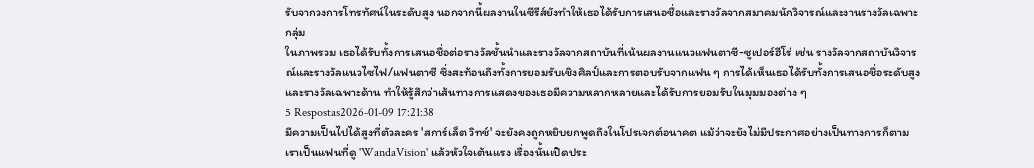รับจากวงการโทรทัศน์ในระดับสูง นอกจากนี้ผลงานในซีรีส์ยังทำให้เธอได้รับการเสนอชื่อและรางวัลจากสมาคมนักวิจารณ์และงานรางวัลเฉพาะกลุ่ม
ในภาพรวม เธอได้รับทั้งการเสนอชื่อต่อรางวัลชั้นนำและรางวัลจากสถาบันที่เน้นผลงานแนวแฟนตาซี-ซูเปอร์ฮีโร่ เช่น รางวัลจากสถาบันวิจารณ์และรางวัลแนวไซไฟ/แฟนตาซี ซึ่งสะท้อนถึงทั้งการยอมรับเชิงศิลป์และการตอบรับจากแฟน ๆ การได้เห็นเธอได้รับทั้งการเสนอชื่อระดับสูงและรางวัลเฉพาะด้าน ทำให้รู้สึกว่าเส้นทางการแสดงของเธอมีความหลากหลายและได้รับการยอมรับในมุมมองต่าง ๆ
5 Respostas2026-01-09 17:21:38
มีความเป็นไปได้สูงที่ตัวละคร 'สการ์เล็ต วิทช์' จะยังคงถูกหยิบยกพูดถึงในโปรเจกต์อนาคต แม้ว่าจะยังไม่มีประกาศอย่างเป็นทางการก็ตาม
เราเป็นแฟนที่ดู 'WandaVision' แล้วหัวใจเต้นแรง เรื่องนั้นเปิดประ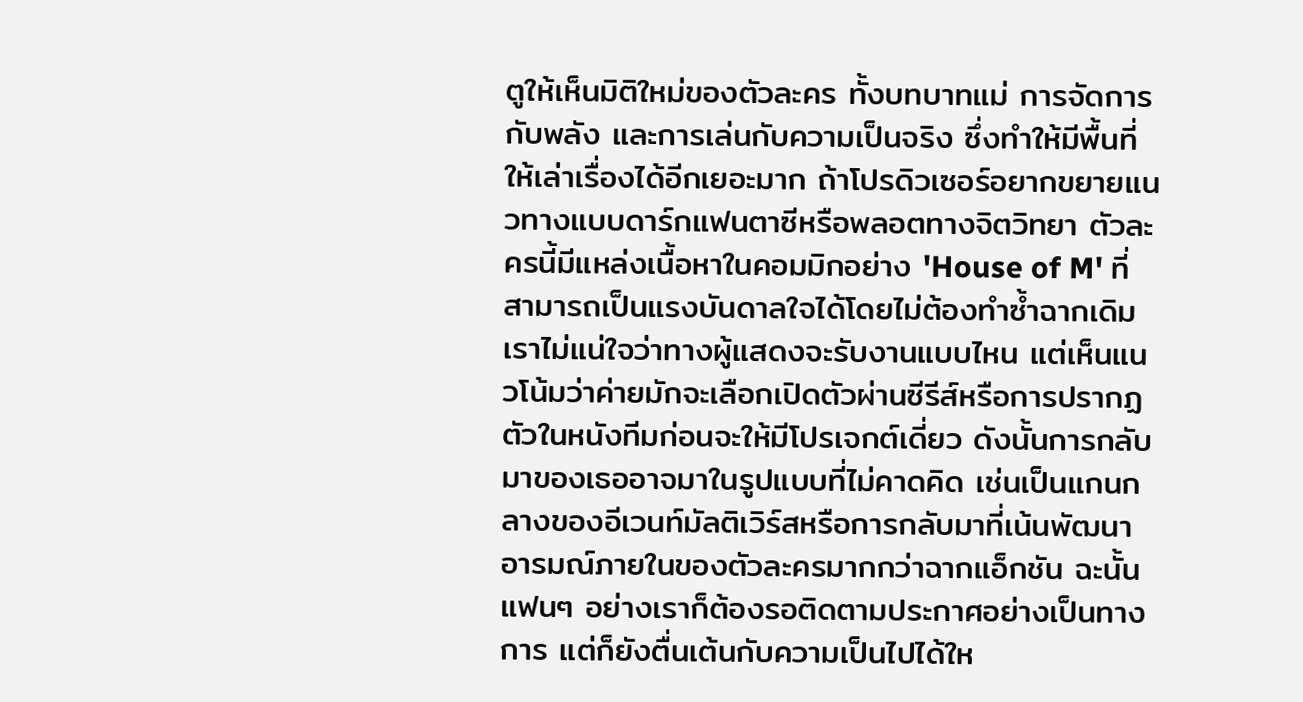ตูให้เห็นมิติใหม่ของตัวละคร ทั้งบทบาทแม่ การจัดการกับพลัง และการเล่นกับความเป็นจริง ซึ่งทำให้มีพื้นที่ให้เล่าเรื่องได้อีกเยอะมาก ถ้าโปรดิวเซอร์อยากขยายแนวทางแบบดาร์กแฟนตาซีหรือพลอตทางจิตวิทยา ตัวละครนี้มีแหล่งเนื้อหาในคอมมิกอย่าง 'House of M' ที่สามารถเป็นแรงบันดาลใจได้โดยไม่ต้องทำซ้ำฉากเดิม
เราไม่แน่ใจว่าทางผู้แสดงจะรับงานแบบไหน แต่เห็นแนวโน้มว่าค่ายมักจะเลือกเปิดตัวผ่านซีรีส์หรือการปรากฏตัวในหนังทีมก่อนจะให้มีโปรเจกต์เดี่ยว ดังนั้นการกลับมาของเธออาจมาในรูปแบบที่ไม่คาดคิด เช่นเป็นแกนกลางของอีเวนท์มัลติเวิร์สหรือการกลับมาที่เน้นพัฒนาอารมณ์ภายในของตัวละครมากกว่าฉากแอ็กชัน ฉะนั้นแฟนๆ อย่างเราก็ต้องรอติดตามประกาศอย่างเป็นทางการ แต่ก็ยังตื่นเต้นกับความเป็นไปได้ให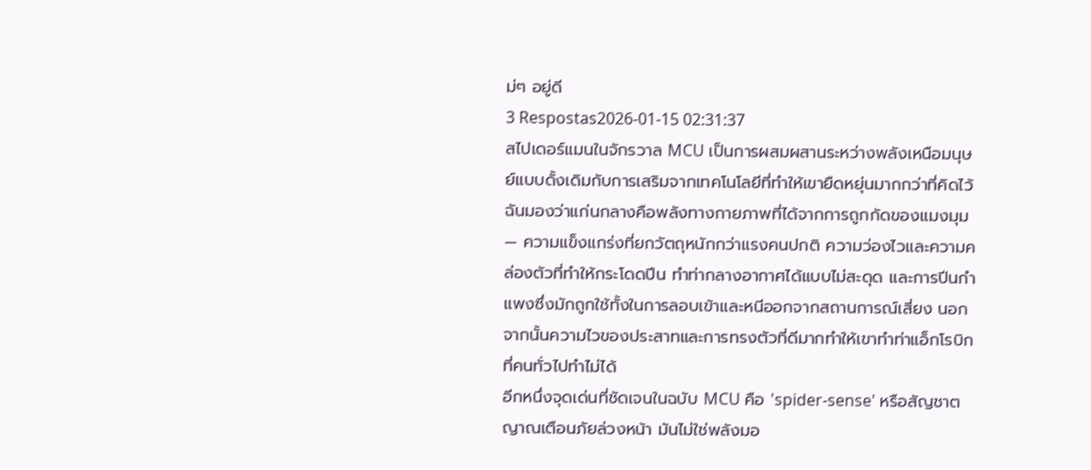ม่ๆ อยู่ดี
3 Respostas2026-01-15 02:31:37
สไปเดอร์แมนในจักรวาล MCU เป็นการผสมผสานระหว่างพลังเหนือมนุษย์แบบดั้งเดิมกับการเสริมจากเทคโนโลยีที่ทำให้เขายืดหยุ่นมากกว่าที่คิดไว้
ฉันมองว่าแก่นกลางคือพลังทางกายภาพที่ได้จากการถูกกัดของแมงมุม — ความแข็งแกร่งที่ยกวัตถุหนักกว่าแรงคนปกติ ความว่องไวและความคล่องตัวที่ทำให้กระโดดปีน ทำท่ากลางอากาศได้แบบไม่สะดุด และการปีนกำแพงซึ่งมักถูกใช้ทั้งในการลอบเข้าและหนีออกจากสถานการณ์เสี่ยง นอกจากนั้นความไวของประสาทและการทรงตัวที่ดีมากทำให้เขาทำท่าแอ็กโรบิกที่คนทั่วไปทำไม่ได้
อีกหนึ่งจุดเด่นที่ชัดเจนในฉบับ MCU คือ 'spider-sense' หรือสัญชาตญาณเตือนภัยล่วงหน้า มันไม่ใช่พลังมอ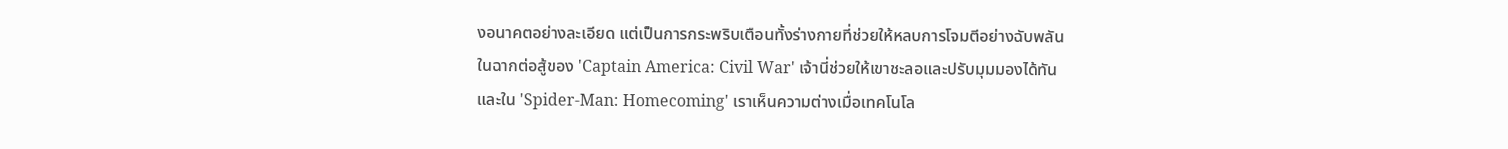งอนาคตอย่างละเอียด แต่เป็นการกระพริบเตือนทั้งร่างกายที่ช่วยให้หลบการโจมตีอย่างฉับพลัน ในฉากต่อสู้ของ 'Captain America: Civil War' เจ้านี่ช่วยให้เขาชะลอและปรับมุมมองได้ทัน และใน 'Spider-Man: Homecoming' เราเห็นความต่างเมื่อเทคโนโล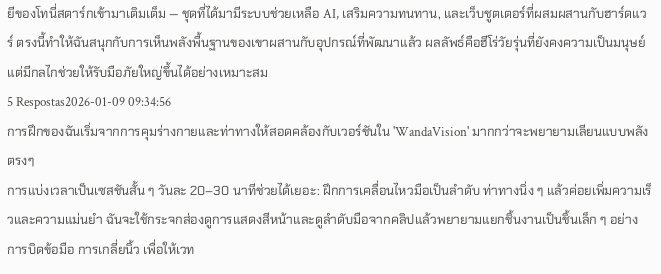ยีของโทนี่สตาร์กเข้ามาเติมเต็ม — ชุดที่ได้มามีระบบช่วยเหลือ AI, เสริมความทนทาน, และเว็บชูตเตอร์ที่ผสมผสานกับฮาร์ดแวร์ ตรงนี้ทำให้ฉันสนุกกับการเห็นพลังพื้นฐานของเขาผสานกับอุปกรณ์ที่พัฒนาแล้ว ผลลัพธ์คือฮีโร่วัยรุ่นที่ยังคงความเป็นมนุษย์ แต่มีกลไกช่วยให้รับมือภัยใหญ่ขึ้นได้อย่างเหมาะสม
5 Respostas2026-01-09 09:34:56
การฝึกของฉันเริ่มจากการคุมร่างกายและท่าทางให้สอดคล้องกับเวอร์ชันใน 'WandaVision' มากกว่าจะพยายามเลียนแบบพลังตรงๆ
การแบ่งเวลาเป็นเซสชันสั้น ๆ วันละ 20–30 นาทีช่วยได้เยอะ: ฝึกการเคลื่อนไหวมือเป็นลำดับ ท่าทางนิ่ง ๆ แล้วค่อยเพิ่มความเร็วและความแม่นยำ ฉันจะใช้กระจกส่องดูการแสดงสีหน้าและดูลำดับมือจากคลิปแล้วพยายามแยกชิ้นงานเป็นชิ้นเล็ก ๆ อย่างการบิดข้อมือ การเกลี่ยนิ้ว เพื่อให้เวท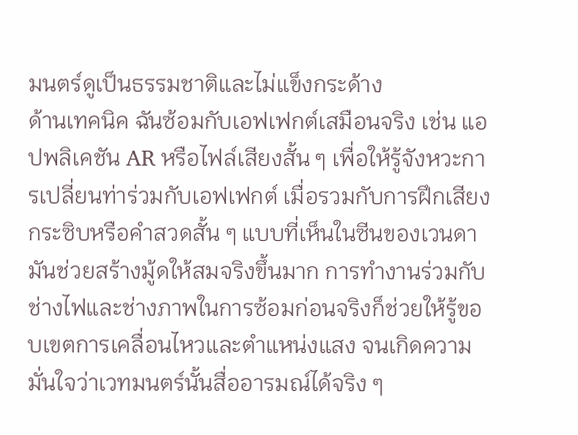มนตร์ดูเป็นธรรมชาติและไม่แข็งกระด้าง
ด้านเทคนิค ฉันซ้อมกับเอฟเฟกต์เสมือนจริง เช่น แอปพลิเคชัน AR หรือไฟล์เสียงสั้น ๆ เพื่อให้รู้จังหวะการเปลี่ยนท่าร่วมกับเอฟเฟกต์ เมื่อรวมกับการฝึกเสียงกระซิบหรือคำสวดสั้น ๆ แบบที่เห็นในซีนของเวนดา มันช่วยสร้างมู้ดให้สมจริงขึ้นมาก การทำงานร่วมกับช่างไฟและช่างภาพในการซ้อมก่อนจริงก็ช่วยให้รู้ขอบเขตการเคลื่อนไหวและตำแหน่งแสง จนเกิดความมั่นใจว่าเวทมนตร์นั้นสื่ออารมณ์ได้จริง ๆ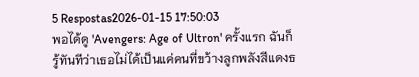5 Respostas2026-01-15 17:50:03
พอได้ดู 'Avengers: Age of Ultron' ครั้งแรก ฉันก็รู้ทันทีว่าเธอไม่ได้เป็นแค่คนที่ขว้างลูกพลังสีแดงธ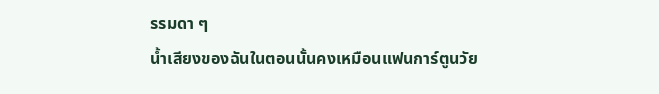รรมดา ๆ
น้ำเสียงของฉันในตอนนั้นคงเหมือนแฟนการ์ตูนวัย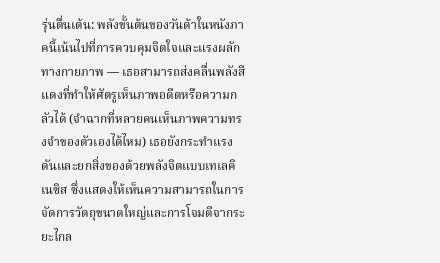รุ่นตื่นเต้น: พลังขั้นต้นของวันด้าในหนังภาคนี้เน้นไปที่การควบคุมจิตใจและแรงผลักทางกายภาพ — เธอสามารถส่งคลื่นพลังสีแดงที่ทำให้ศัตรูเห็นภาพอดีตหรือความกลัวได้ (จำฉากที่หลายคนเห็นภาพความทรงจำของตัวเองได้ไหม) เธอยังกระทำแรงดันและยกสิ่งของด้วยพลังจิตแบบเทเลคิเนซิส ซึ่งแสดงให้เห็นความสามารถในการจัดการวัตถุขนาดใหญ่และการโจมตีจากระยะไกล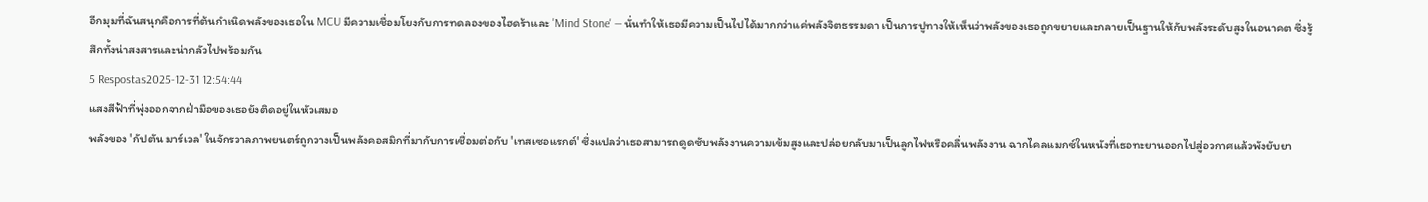อีกมุมที่ฉันสนุกคือการที่ต้นกำเนิดพลังของเธอใน MCU มีความเชื่อมโยงกับการทดลองของไฮดร้าและ 'Mind Stone' — นั่นทำให้เธอมีความเป็นไปได้มากกว่าแค่พลังจิตธรรมดา เป็นการปูทางให้เห็นว่าพลังของเธอถูกขยายและกลายเป็นฐานให้กับพลังระดับสูงในอนาคต ซึ่งรู้สึกทั้งน่าสงสารและน่ากลัวไปพร้อมกัน
5 Respostas2025-12-31 12:54:44
แสงสีฟ้าที่พุ่งออกจากฝ่ามือของเธอยังติดอยู่ในหัวเสมอ
พลังของ 'กัปตัน มาร์เวล' ในจักรวาลภาพยนตร์ถูกวางเป็นพลังคอสมิกที่มากับการเชื่อมต่อกับ 'เทสเซอแรกต์' ซึ่งแปลว่าเธอสามารถดูดซับพลังงานความเข้มสูงและปล่อยกลับมาเป็นลูกไฟหรือคลื่นพลังงาน ฉากไคลแมกซ์ในหนังที่เธอทะยานออกไปสู่อวกาศแล้วพังยับยา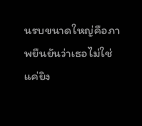นรบขนาดใหญ่คือภาพยืนยันว่าเธอไม่ใช่แค่ยิง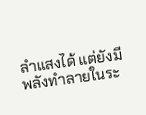ลำแสงได้ แต่ยังมีพลังทำลายในระ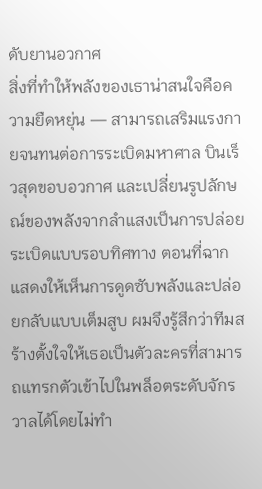ดับยานอวกาศ
สิ่งที่ทำให้พลังของเธาน่าสนใจคือความยืดหยุ่น — สามารถเสริมแรงกายจนทนต่อการระเบิดมหาศาล บินเร็วสุดขอบอวกาศ และเปลี่ยนรูปลักษณ์ของพลังจากลำแสงเป็นการปล่อยระเบิดแบบรอบทิศทาง ตอนที่ฉากแสดงให้เห็นการดูดซับพลังและปล่อยกลับแบบเต็มสูบ ผมจึงรู้สึกว่าทีมสร้างตั้งใจให้เธอเป็นตัวละครที่สามารถแทรกตัวเข้าไปในพล็อตระดับจักรวาลได้โดยไม่ทำ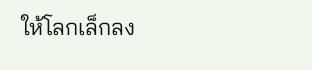ให้โลกเล็กลง